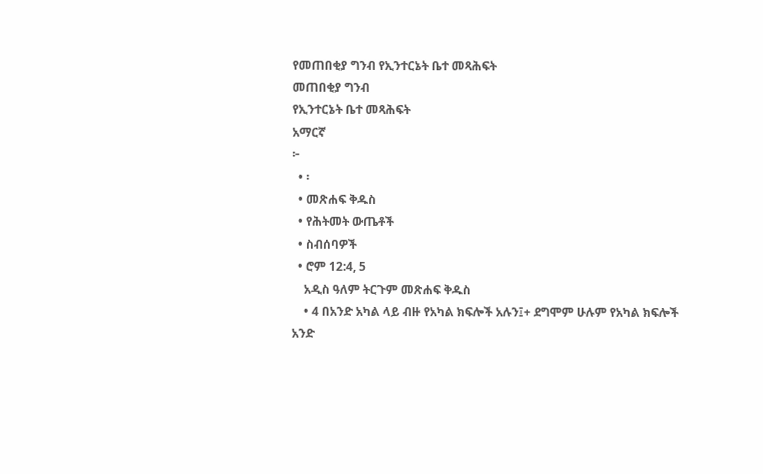የመጠበቂያ ግንብ የኢንተርኔት ቤተ መጻሕፍት
መጠበቂያ ግንብ
የኢንተርኔት ቤተ መጻሕፍት
አማርኛ
፦
  • ፡
  • መጽሐፍ ቅዱስ
  • የሕትመት ውጤቶች
  • ስብሰባዎች
  • ሮም 12:4, 5
    አዲስ ዓለም ትርጉም መጽሐፍ ቅዱስ
    • 4 በአንድ አካል ላይ ብዙ የአካል ክፍሎች አሉን፤+ ደግሞም ሁሉም የአካል ክፍሎች አንድ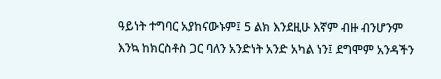ዓይነት ተግባር አያከናውኑም፤ 5 ልክ እንደዚሁ እኛም ብዙ ብንሆንም እንኳ ከክርስቶስ ጋር ባለን አንድነት አንድ አካል ነን፤ ደግሞም አንዳችን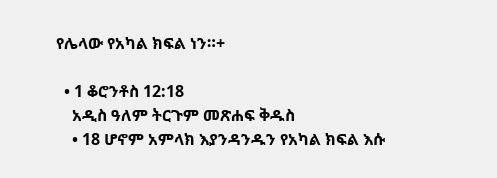የሌላው የአካል ክፍል ነን።+

  • 1 ቆሮንቶስ 12:18
    አዲስ ዓለም ትርጉም መጽሐፍ ቅዱስ
    • 18 ሆኖም አምላክ እያንዳንዱን የአካል ክፍል እሱ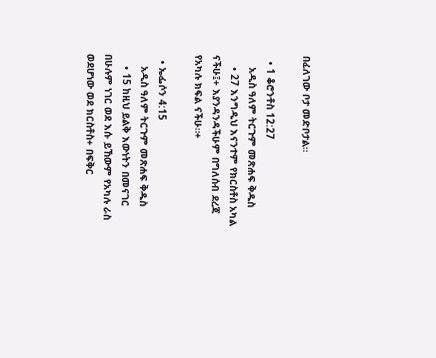በፈለገው ቦታ መድቦታል።

  • 1 ቆሮንቶስ 12:27
    አዲስ ዓለም ትርጉም መጽሐፍ ቅዱስ
    • 27 እንግዲህ እናንተም የክርስቶስ አካል ናችሁ፤+ እያንዳንዳችሁም በግለሰብ ደረጃ የአካሉ ክፍል ናችሁ።+

  • ኤፌሶን 4:15
    አዲስ ዓለም ትርጉም መጽሐፍ ቅዱስ
    • 15 ከዚህ ይልቅ እውነትን በመናገር በሁሉም ነገር ወደ እሱ ይኸውም የአካሉ ራስ ወደሆነው ወደ ክርስቶስ+ በፍቅር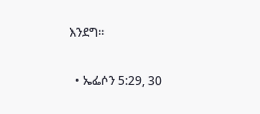እንደግ።

  • ኤፌሶን 5:29, 30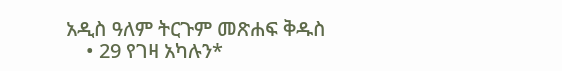አዲስ ዓለም ትርጉም መጽሐፍ ቅዱስ
    • 29 የገዛ አካሉን*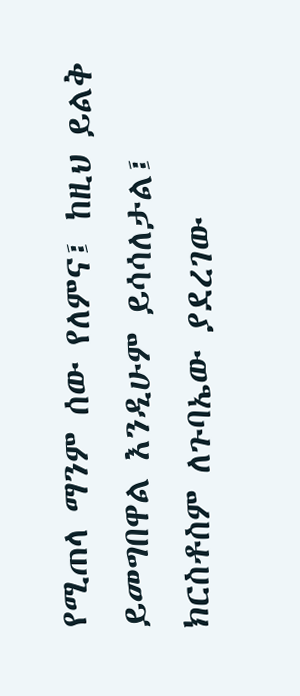የሚጠላ ማንም ሰው የለምና፤ ከዚህ ይልቅ ይመግበዋል እንዲሁም ይሳሳለታል፤ ክርስቶስም ለጉባኤው ያደረገው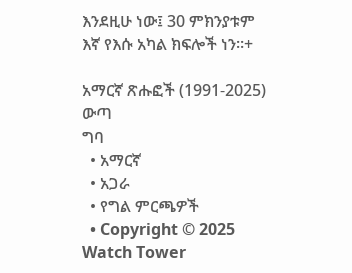እንደዚሁ ነው፤ 30 ምክንያቱም እኛ የእሱ አካል ክፍሎች ነን።+

አማርኛ ጽሑፎች (1991-2025)
ውጣ
ግባ
  • አማርኛ
  • አጋራ
  • የግል ምርጫዎች
  • Copyright © 2025 Watch Tower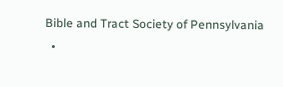Bible and Tract Society of Pennsylvania
  •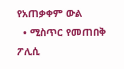የአጠቃቀም ውል
  • ሚስጥር የመጠበቅ ፖሊሲ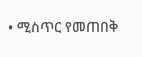• ሚስጥር የመጠበቅ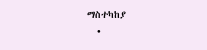ማስተካከያ
  •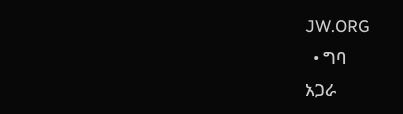JW.ORG
  • ግባ
አጋራ